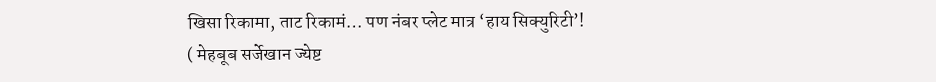खिसा रिकामा, ताट रिकामं… पण नंबर प्लेट मात्र ‘हाय सिक्युरिटी’!
( मेहबूब सर्जेखान ज्येष्ट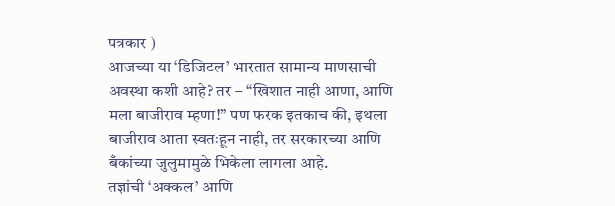पत्रकार )
आजच्या या ‘डिजिटल’ भारतात सामान्य माणसाची अवस्था कशी आहे? तर – “खिशात नाही आणा, आणि मला बाजीराव म्हणा!” पण फरक इतकाच की, इथला बाजीराव आता स्वतःहून नाही, तर सरकारच्या आणि बँकांच्या जुलुमामुळे भिकेला लागला आहे.
तज्ञांची ‘अक्कल’ आणि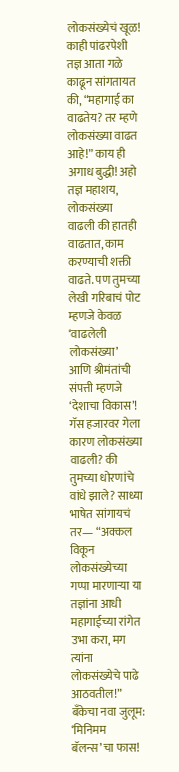लोकसंख्येचं खूळ!
काही पांढरपेशी तज्ञ आता गळे काढून सांगतायत की, “महागाई का वाढतेय? तर म्हणे लोकसंख्या वाढत आहे!” काय ही अगाध बुद्धी! अहो तज्ञ महाशय, लोकसंख्या वाढली की हातही वाढतात, काम करण्याची शक्ती वाढते. पण तुमच्या लेखी गरिबाचं पोट म्हणजे केवळ ‘वाढलेली लोकसंख्या’ आणि श्रीमंतांची संपत्ती म्हणजे ‘देशाचा विकास’! गॅस हजारवर गेला कारण लोकसंख्या वाढली? की तुमच्या धोरणांचे वांधे झाले? साध्या भाषेत सांगायचं तर— “अक्कल विकून लोकसंख्येच्या गप्पा मारणाऱ्या या तज्ञांना आधी महागाईच्या रांगेत उभा करा, मग त्यांना लोकसंख्येचे पाढे आठवतील!”
बँकेचा नवा जुलूम: ‘मिनिमम बॅलन्स’चा फास!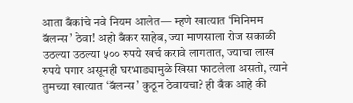आता बँकांचे नवे नियम आलेत— म्हणे खात्यात ‘मिनिमम बॅलन्स’ ठेवा! अहो बँकर साहेब, ज्या माणसाला रोज सकाळी उठल्या उठल्या ५०० रुपये खर्च करावे लागतात, ज्याचा लाख रुपये पगार असूनही घरभाड्यामुळे खिसा फाटलेला असतो, त्याने तुमच्या खात्यात ‘बॅलन्स’ कुठून ठेवायचा? ही बँक आहे की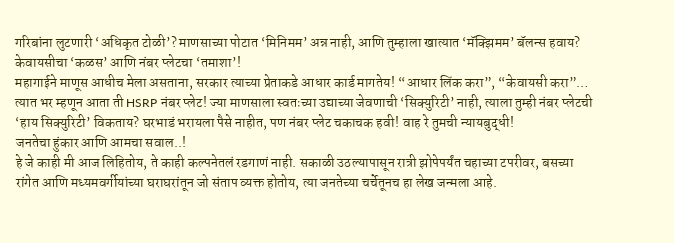गरिबांना लुटणारी ‘अधिकृत टोळी’? माणसाच्या पोटात ‘मिनिमम’ अन्न नाही, आणि तुम्हाला खात्यात ‘मॅक्झिमम’ बॅलन्स हवाय?
केवायसीचा ‘कळस’ आणि नंबर प्लेटचा ‘तमाशा’!
महागाईने माणूस आधीच मेला असताना, सरकार त्याच्या प्रेताकडे आधार कार्ड मागतेय! “आधार लिंक करा”, “केवायसी करा”… त्यात भर म्हणून आता ती HSRP नंबर प्लेट! ज्या माणसाला स्वतःच्या उद्याच्या जेवणाची ‘सिक्युरिटी’ नाही, त्याला तुम्ही नंबर प्लेटची ‘हाय सिक्युरिटी’ विकताय? घरभाडं भरायला पैसे नाहीत, पण नंबर प्लेट चकाचक हवी! वाह रे तुमची न्यायबुद्धी!
जनतेचा हुंकार आणि आमचा सवाल..!
हे जे काही मी आज लिहितोय, ते काही कल्पनेतलं रडगाणं नाही. सकाळी उठल्यापासून रात्री झोपेपर्यंत चहाच्या टपरीवर, बसच्या रांगेत आणि मध्यमवर्गीयांच्या घराघरांतून जो संताप व्यक्त होतोय, त्या जनतेच्या चर्चेतूनच हा लेख जन्मला आहे.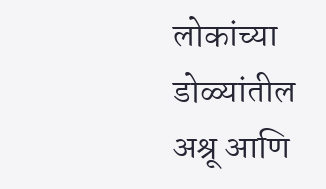लोकांच्या डोळ्यांतील अश्रू आणि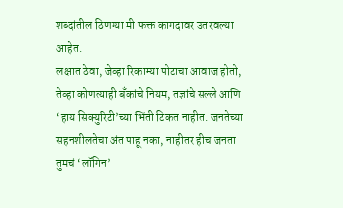शब्दांतील ठिणग्या मी फक्त कागदावर उतरवल्या आहेत.
लक्षात ठेवा, जेव्हा रिकाम्या पोटाचा आवाज होतो, तेव्हा कोणत्याही बँकांचे नियम, तज्ञांचे सल्ले आणि ‘हाय सिक्युरिटी’च्या भिंती टिकत नाहीत. जनतेच्या सहनशीलतेचा अंत पाहू नका, नाहीतर हीच जनता तुमचं ‘लॉगिन’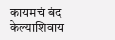कायमचं बंद केल्याशिवाय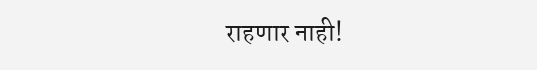राहणार नाही!